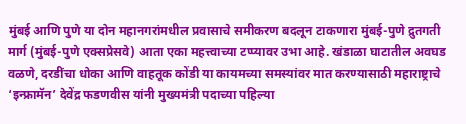मुंबई आणि पुणे या दोन महानगरांमधील प्रवासाचे समीकरण बदलून टाकणारा मुंबई-पुणे द्रुतगती मार्ग (मुंबई-पुणे एक्सप्रेसवे) आता एका महत्त्वाच्या टप्प्यावर उभा आहे. खंडाळा घाटातील अवघड वळणे, दरडींचा धोका आणि वाहतूक कोंडी या कायमच्या समस्यांवर मात करण्यासाठी महाराष्ट्राचे ‘इन्फ्रामॅन’ देवेंद्र फडणवीस यांनी मुख्यमंत्री पदाच्या पहिल्या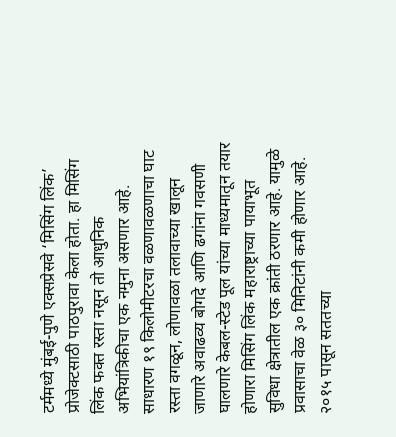टर्ममध्ये मुंबई-पुणे एक्सप्रेसवे ‘मिसिंग लिंक’ प्रोजेक्टसाठी पाठपुरावा केला होता. हा मिसिंग लिंक फक्त रस्ता नसून तो आधुनिक अभियांत्रिकीचा एक नमुना असणार आहे. साधारण १९ किलोमीटरचा वळणावळणाचा घाट रस्ता वगळून, लोणावळा तलावाच्या खालून जाणारे अवाढव्य बोगदे आणि ढगांना गवसणी घालणारे केबल-स्टेड पूल यांच्या माध्यमातून तयार होणारा मिसिंग लिंक महाराष्ट्राच्या पायाभूत सुविधा क्षेत्रातील एक क्रांती ठरणार आहे. यामुळे प्रवासाचा वेळ ३० मिनिटांनी कमी होणार आहे. २०१५ पासून सततच्या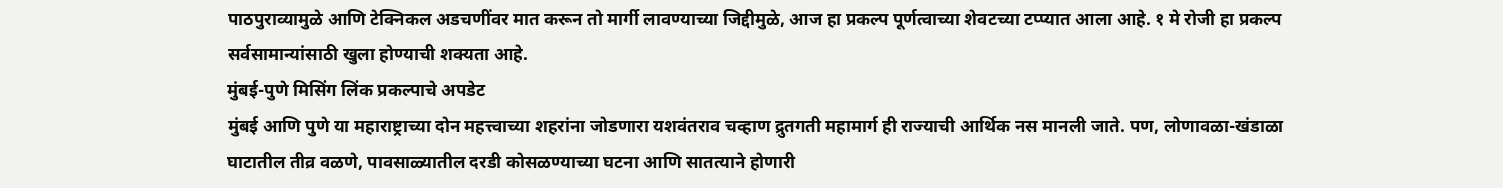पाठपुराव्यामुळे आणि टेक्निकल अडचणींवर मात करून तो मार्गी लावण्याच्या जिद्दीमुळे, आज हा प्रकल्प पूर्णत्वाच्या शेवटच्या टप्प्यात आला आहे. १ मे रोजी हा प्रकल्प सर्वसामान्यांसाठी खुला होण्याची शक्यता आहे.
मुंबई-पुणे मिसिंग लिंक प्रकल्पाचे अपडेट
मुंबई आणि पुणे या महाराष्ट्राच्या दोन महत्त्वाच्या शहरांना जोडणारा यशवंतराव चव्हाण द्रुतगती महामार्ग ही राज्याची आर्थिक नस मानली जाते. पण, लोणावळा-खंडाळा घाटातील तीव्र वळणे, पावसाळ्यातील दरडी कोसळण्याच्या घटना आणि सातत्याने होणारी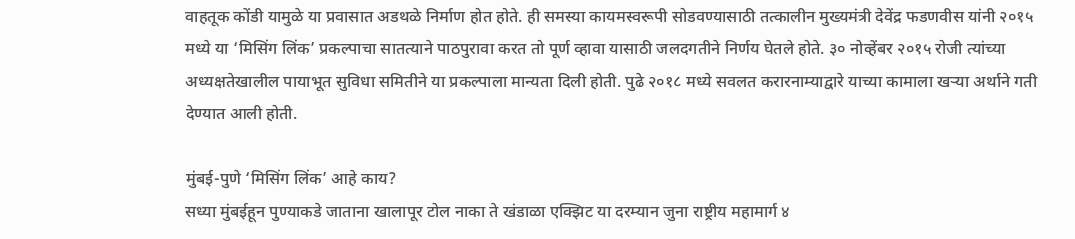वाहतूक कोंडी यामुळे या प्रवासात अडथळे निर्माण होत होते. ही समस्या कायमस्वरूपी सोडवण्यासाठी तत्कालीन मुख्यमंत्री देवेंद्र फडणवीस यांनी २०१५ मध्ये या ‘मिसिंग लिंक’ प्रकल्पाचा सातत्याने पाठपुरावा करत तो पूर्ण व्हावा यासाठी जलदगतीने निर्णय घेतले होते. ३० नोव्हेंबर २०१५ रोजी त्यांच्या अध्यक्षतेखालील पायाभूत सुविधा समितीने या प्रकल्पाला मान्यता दिली होती. पुढे २०१८ मध्ये सवलत करारनाम्याद्वारे याच्या कामाला खऱ्या अर्थाने गती देण्यात आली होती.

मुंबई-पुणे ‘मिसिंग लिंक’ आहे काय?
सध्या मुंबईहून पुण्याकडे जाताना खालापूर टोल नाका ते खंडाळा एक्झिट या दरम्यान जुना राष्ट्रीय महामार्ग ४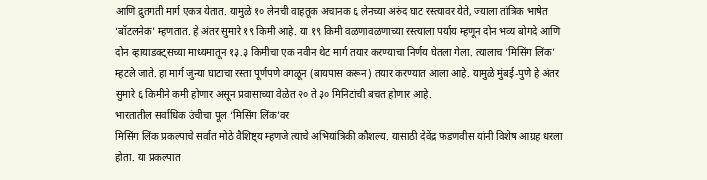आणि द्रुतगती मार्ग एकत्र येतात. यामुळे १० लेनची वाहतूक अचानक ६ लेनच्या अरुंद घाट रस्त्यावर येते, ज्याला तांत्रिक भाषेत ‘बॉटलनेक’ म्हणतात. हे अंतर सुमारे १९ किमी आहे. या १९ किमी वळणावळणाच्या रस्त्याला पर्याय म्हणून दोन भव्य बोगदे आणि दोन व्हायाडक्ट्सच्या माध्यमातून १३.३ किमीचा एक नवीन थेट मार्ग तयार करण्याचा निर्णय घेतला गेला. त्यालाच ‘मिसिंग लिंक’ म्हटले जाते. हा मार्ग जुन्या घाटाचा रस्ता पूर्णपणे वगळून (बायपास करून) तयार करण्यात आला आहे. यामुळे मुंबई-पुणे हे अंतर सुमारे ६ किमीने कमी होणार असून प्रवासाच्या वेळेत २० ते ३० मिनिटांची बचत होणार आहे.
भारतातील सर्वाधिक उंचीचा पूल ‘मिसिंग लिंक’वर
मिसिंग लिंक प्रकल्पाचे सर्वात मोठे वैशिष्ट्य म्हणजे त्याचे अभियांत्रिकी कौशल्य. यासाठी देवेंद्र फडणवीस यांनी विशेष आग्रह धरला होता. या प्रकल्पात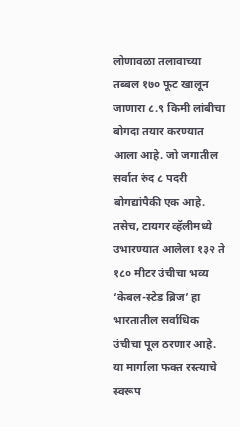लोणावळा तलावाच्या तब्बल १७० फूट खालून जाणारा ८.९ किमी लांबीचा बोगदा तयार करण्यात आला आहे. जो जगातील सर्वात रुंद ८ पदरी बोगद्यांपैकी एक आहे. तसेच, टायगर व्हॅलीमध्ये उभारण्यात आलेला १३२ ते १८० मीटर उंचीचा भव्य ‘केबल-स्टेड ब्रिज’ हा भारतातील सर्वाधिक उंचीचा पूल ठरणार आहे. या मार्गाला फक्त रस्त्याचे स्वरूप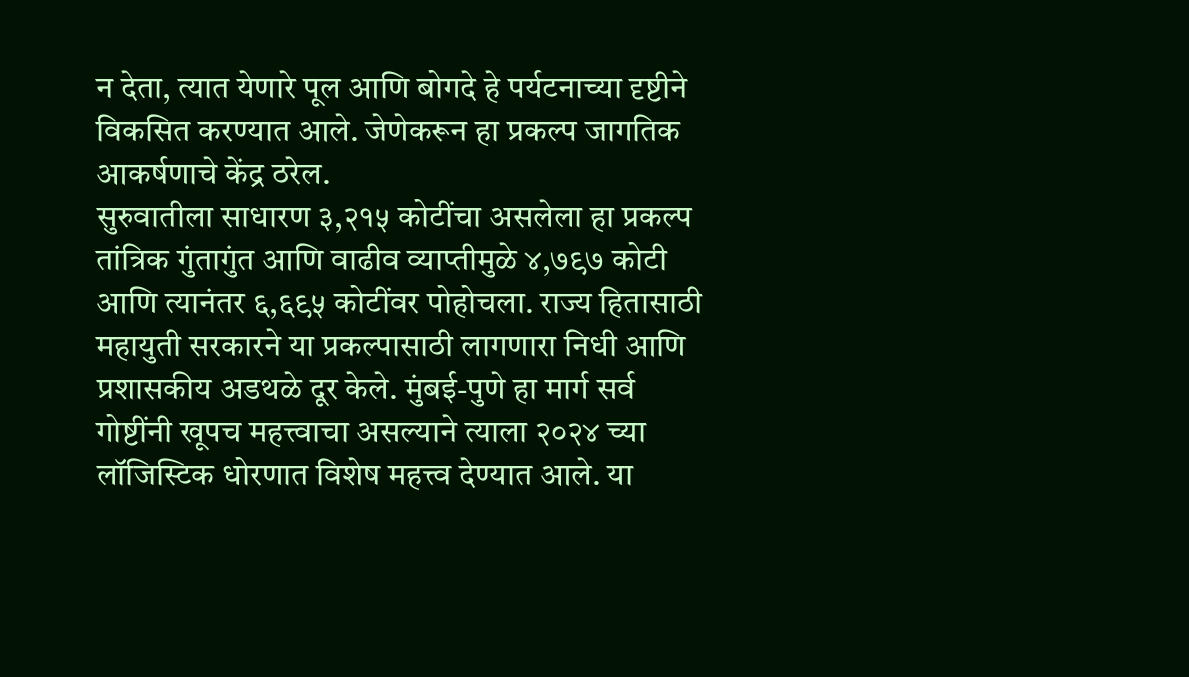न देता, त्यात येणारे पूल आणि बोगदे हे पर्यटनाच्या दृष्टीने विकसित करण्यात आले. जेणेकरून हा प्रकल्प जागतिक आकर्षणाचे केंद्र ठरेल.
सुरुवातीला साधारण ३,२१५ कोटींचा असलेला हा प्रकल्प तांत्रिक गुंतागुंत आणि वाढीव व्याप्तीमुळे ४,७९७ कोटी आणि त्यानंतर ६,६९५ कोटींवर पोहोचला. राज्य हितासाठी महायुती सरकारने या प्रकल्पासाठी लागणारा निधी आणि प्रशासकीय अडथळे दूर केले. मुंबई-पुणे हा मार्ग सर्व गोष्टींनी खूपच महत्त्वाचा असल्याने त्याला २०२४ च्या लॉजिस्टिक धोरणात विशेष महत्त्व देण्यात आले. या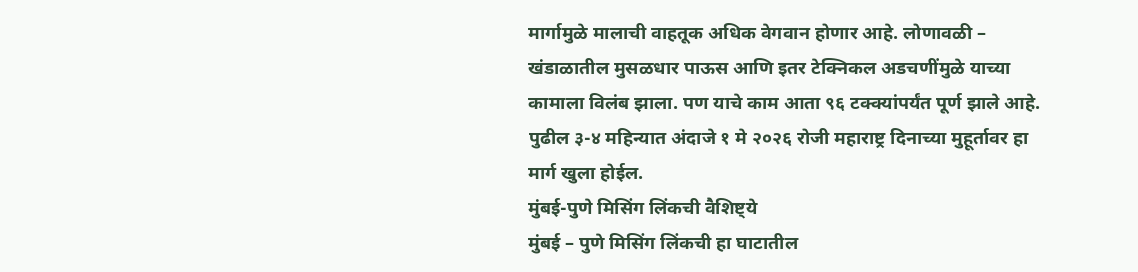मार्गामुळे मालाची वाहतूक अधिक वेगवान होणार आहे. लोणावळी – खंडाळातील मुसळधार पाऊस आणि इतर टेक्निकल अडचणींमुळे याच्या कामाला विलंब झाला. पण याचे काम आता ९६ टक्क्यांपर्यंत पूर्ण झाले आहे. पुढील ३-४ महिन्यात अंदाजे १ मे २०२६ रोजी महाराष्ट्र दिनाच्या मुहूर्तावर हा मार्ग खुला होईल.
मुंबई-पुणे मिसिंग लिंकची वैशिष्ट्ये
मुंबई – पुणे मिसिंग लिंकची हा घाटातील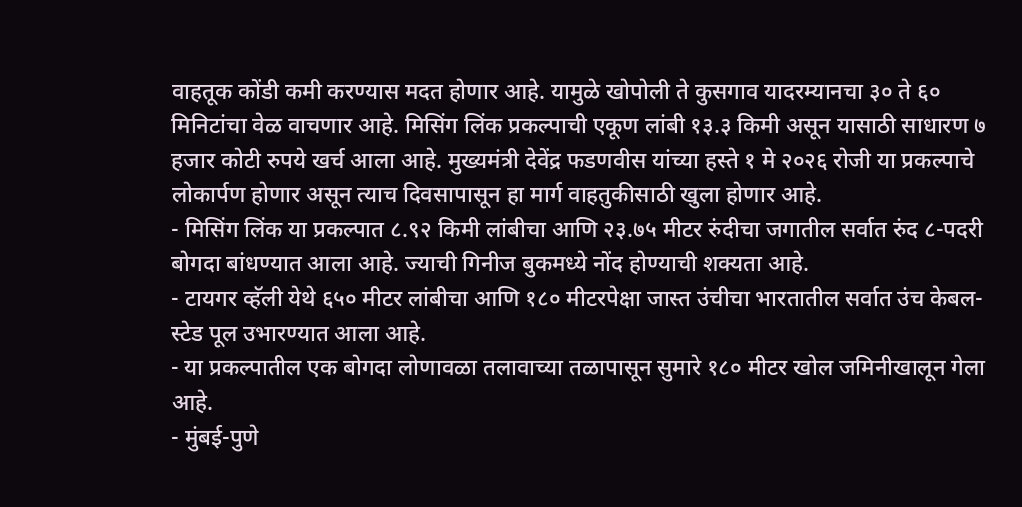वाहतूक कोंडी कमी करण्यास मदत होणार आहे. यामुळे खोपोली ते कुसगाव यादरम्यानचा ३० ते ६० मिनिटांचा वेळ वाचणार आहे. मिसिंग लिंक प्रकल्पाची एकूण लांबी १३.३ किमी असून यासाठी साधारण ७ हजार कोटी रुपये खर्च आला आहे. मुख्यमंत्री देवेंद्र फडणवीस यांच्या हस्ते १ मे २०२६ रोजी या प्रकल्पाचे लोकार्पण होणार असून त्याच दिवसापासून हा मार्ग वाहतुकीसाठी खुला होणार आहे.
- मिसिंग लिंक या प्रकल्पात ८.९२ किमी लांबीचा आणि २३.७५ मीटर रुंदीचा जगातील सर्वात रुंद ८-पदरी बोगदा बांधण्यात आला आहे. ज्याची गिनीज बुकमध्ये नोंद होण्याची शक्यता आहे.
- टायगर व्हॅली येथे ६५० मीटर लांबीचा आणि १८० मीटरपेक्षा जास्त उंचीचा भारतातील सर्वात उंच केबल-स्टेड पूल उभारण्यात आला आहे.
- या प्रकल्पातील एक बोगदा लोणावळा तलावाच्या तळापासून सुमारे १८० मीटर खोल जमिनीखालून गेला आहे.
- मुंबई-पुणे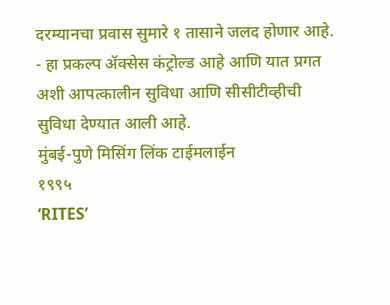दरम्यानचा प्रवास सुमारे १ तासाने जलद होणार आहे.
- हा प्रकल्प ॲक्सेस कंट्रोल्ड आहे आणि यात प्रगत अशी आपत्कालीन सुविधा आणि सीसीटीव्हीची सुविधा देण्यात आली आहे.
मुंबई-पुणे मिसिंग लिंक टाईमलाईन
१९९५
‘RITES’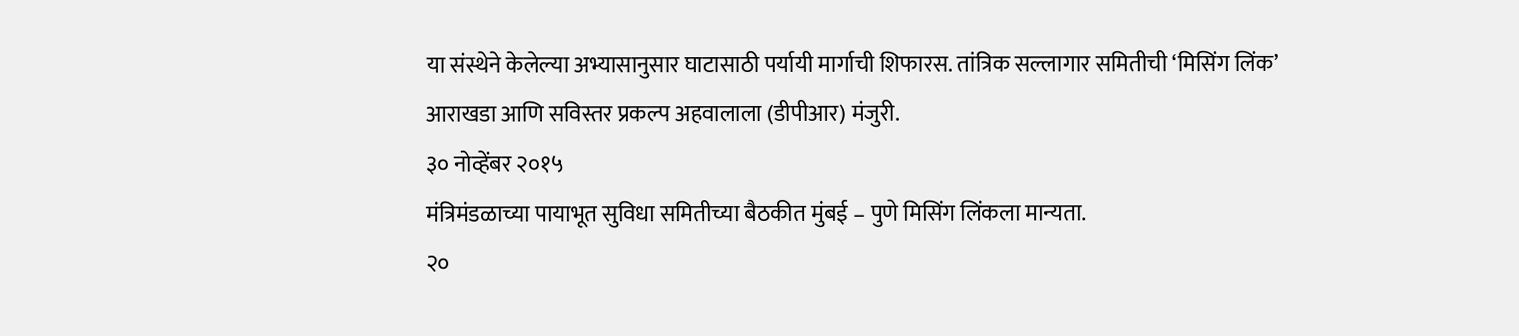या संस्थेने केलेल्या अभ्यासानुसार घाटासाठी पर्यायी मार्गाची शिफारस. तांत्रिक सल्लागार समितीची ‘मिसिंग लिंक’ आराखडा आणि सविस्तर प्रकल्प अहवालाला (डीपीआर) मंजुरी.
३० नोव्हेंबर २०१५
मंत्रिमंडळाच्या पायाभूत सुविधा समितीच्या बैठकीत मुंबई – पुणे मिसिंग लिंकला मान्यता.
२०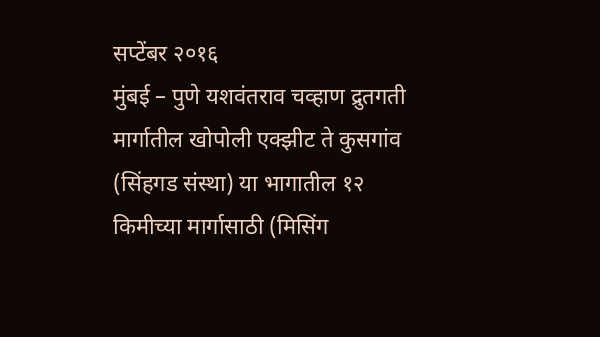सप्टेंबर २०१६
मुंबई – पुणे यशवंतराव चव्हाण द्रुतगती मार्गातील खोपोली एक्झीट ते कुसगांव (सिंहगड संस्था) या भागातील १२ किमीच्या मार्गासाठी (मिसिंग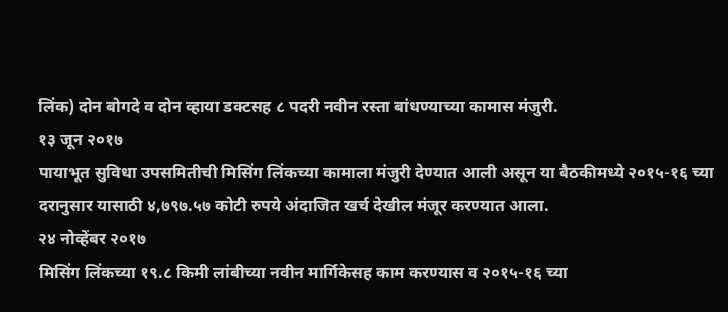लिंक) दोन बोगदे व दोन व्हाया डक्टसह ८ पदरी नवीन रस्ता बांधण्याच्या कामास मंजुरी.
१३ जून २०१७
पायाभूत सुविधा उपसमितीची मिसिंग लिंकच्या कामाला मंजुरी देण्यात आली असून या बैठकीमध्ये २०१५-१६ च्या दरानुसार यासाठी ४,७९७.५७ कोटी रुपये अंदाजित खर्च देखील मंजूर करण्यात आला.
२४ नोव्हेंबर २०१७
मिसिंग लिंकच्या १९.८ किमी लांबीच्या नवीन मार्गिकेसह काम करण्यास व २०१५-१६ च्या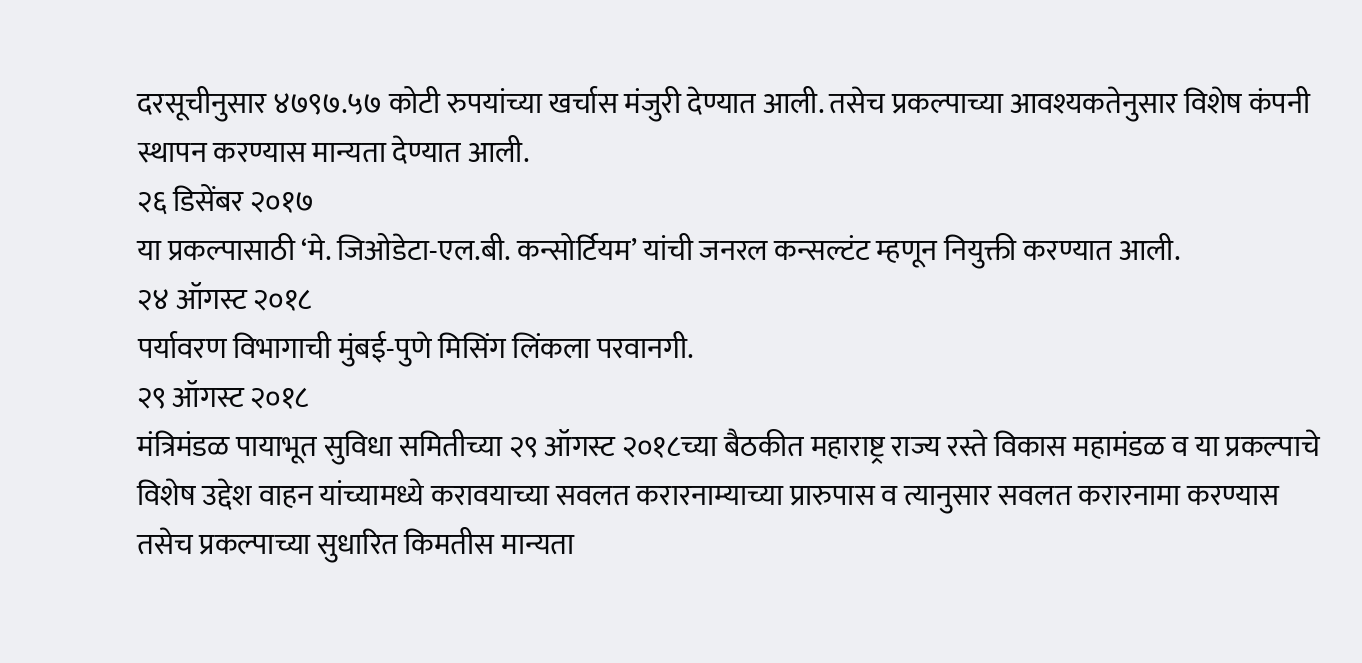दरसूचीनुसार ४७९७.५७ कोटी रुपयांच्या खर्चास मंजुरी देण्यात आली. तसेच प्रकल्पाच्या आवश्यकतेनुसार विशेष कंपनी स्थापन करण्यास मान्यता देण्यात आली.
२६ डिसेंबर २०१७
या प्रकल्पासाठी ‘मे. जिओडेटा-एल.बी. कन्सोर्टियम’ यांची जनरल कन्सल्टंट म्हणून नियुक्ती करण्यात आली.
२४ ऑगस्ट २०१८
पर्यावरण विभागाची मुंबई-पुणे मिसिंग लिंकला परवानगी.
२९ ऑगस्ट २०१८
मंत्रिमंडळ पायाभूत सुविधा समितीच्या २९ ऑगस्ट २०१८च्या बैठकीत महाराष्ट्र राज्य रस्ते विकास महामंडळ व या प्रकल्पाचे विशेष उद्देश वाहन यांच्यामध्ये करावयाच्या सवलत करारनाम्याच्या प्रारुपास व त्यानुसार सवलत करारनामा करण्यास तसेच प्रकल्पाच्या सुधारित किमतीस मान्यता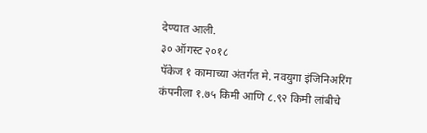देण्यात आली.
३० ऑगस्ट २०१८
पॅकेज १ कामाच्या अंतर्गत मे. नवयुगा इंजिनिअरिंग कंपनीला १.७५ किमी आणि ८.९२ किमी लांबीचे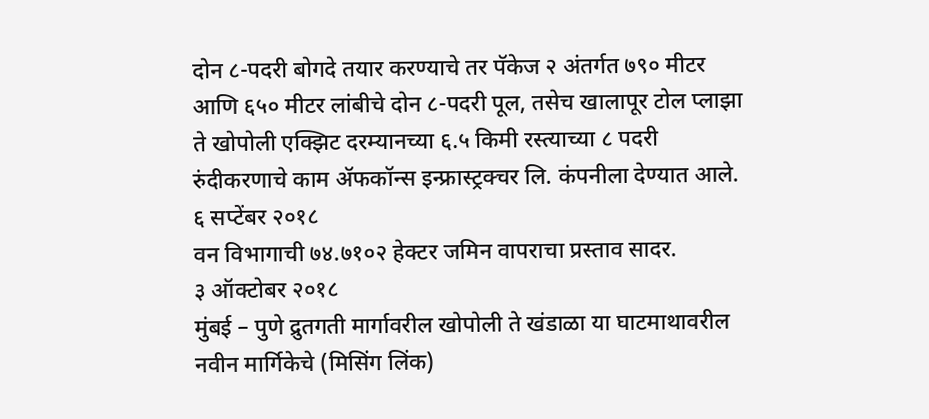दोन ८-पदरी बोगदे तयार करण्याचे तर पॅकेज २ अंतर्गत ७९० मीटर आणि ६५० मीटर लांबीचे दोन ८-पदरी पूल, तसेच खालापूर टोल प्लाझा ते खोपोली एक्झिट दरम्यानच्या ६.५ किमी रस्त्याच्या ८ पदरी रुंदीकरणाचे काम ॲफकॉन्स इन्फ्रास्ट्रक्चर लि. कंपनीला देण्यात आले.
६ सप्टेंबर २०१८
वन विभागाची ७४.७१०२ हेक्टर जमिन वापराचा प्रस्ताव सादर.
३ ऑक्टोबर २०१८
मुंबई – पुणे द्रुतगती मार्गावरील खोपोली ते खंडाळा या घाटमाथावरील नवीन मार्गिकेचे (मिसिंग लिंक)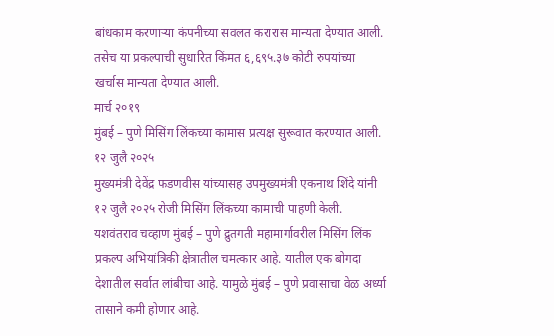बांधकाम करणाऱ्या कंपनीच्या सवलत करारास मान्यता देण्यात आली. तसेच या प्रकल्पाची सुधारित किंमत ६,६९५.३७ कोटी रुपयांच्या खर्चास मान्यता देण्यात आली.
मार्च २०१९
मुंबई – पुणे मिसिंग लिंकच्या कामास प्रत्यक्ष सुरूवात करण्यात आली.
१२ जुलै २०२५
मुख्यमंत्री देवेंद्र फडणवीस यांच्यासह उपमुख्यमंत्री एकनाथ शिंदे यांनी १२ जुलै २०२५ रोजी मिसिंग लिंकच्या कामाची पाहणी केली. यशवंतराव चव्हाण मुंबई – पुणे द्रुतगती महामार्गावरील मिसिंग लिंक प्रकल्प अभियांत्रिकी क्षेत्रातील चमत्कार आहे. यातील एक बोगदा देशातील सर्वात लांबीचा आहे. यामुळे मुंबई – पुणे प्रवासाचा वेळ अर्ध्या तासाने कमी होणार आहे.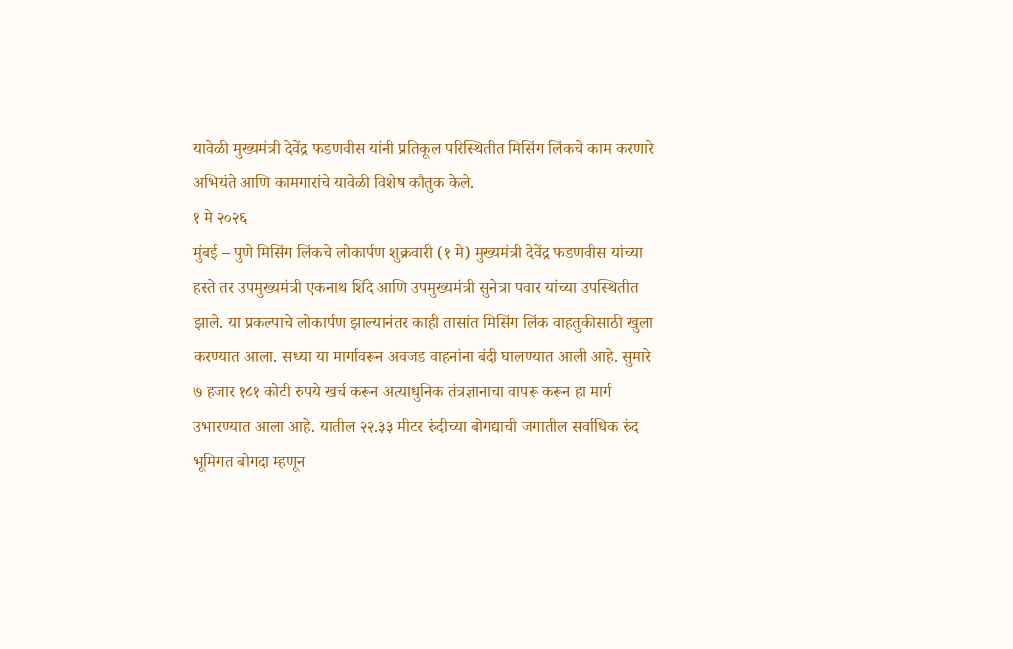यावेळी मुख्यमंत्री देवेंद्र फडणवीस यांनी प्रतिकूल परिस्थितीत मिसिंग लिंकचे काम करणारे अभियंते आणि कामगारांचे यावेळी विशेष कौतुक केले.
१ मे २०२६
मुंबई – पुणे मिसिंग लिंकचे लोकार्पण शुक्रवारी (१ मे) मुख्यमंत्री देवेंद्र फडणवीस यांच्या हस्ते तर उपमुख्यमंत्री एकनाथ शिंदे आणि उपमुख्यमंत्री सुनेत्रा पवार यांच्या उपस्थितीत झाले. या प्रकल्पाचे लोकार्पण झाल्यानंतर काही तासांत मिसिंग लिंक वाहतुकीसाठी खुला करण्यात आला. सध्या या मार्गावरून अवजड वाहनांना बंदी घालण्यात आली आहे. सुमारे ७ हजार १८१ कोटी रुपये खर्च करून अत्याधुनिक तंत्रज्ञानाचा वापरू करून हा मार्ग उभारण्यात आला आहे. यातील २२.३३ मीटर रुंदीच्या बोगद्याची जगातील सर्वाधिक रुंद भूमिगत बोगदा म्हणून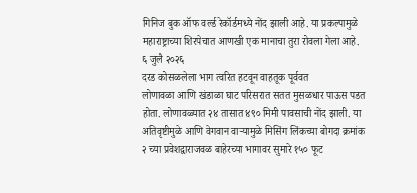गिनिज बुक ऑफ वर्ल्ड रेकॉर्डमध्ये नोंद झाली आहे. या प्रकल्पामुळे महाराष्ट्राच्या शिरपेचात आणखी एक मानाचा तुरा रोवला गेला आहे.
६ जुलै २०२६
दरड कोसळलेला भाग त्वरित हटवून वाहतूक पूर्ववत
लोणावळा आणि खंडाळा घाट परिसरात सतत मुसळधार पाऊस पडत होता. लोणावळ्यात २४ तासात ४९० मिमी पावसाची नोंद झाली. या अतिवृष्टीमुळे आणि वेगवान वाऱ्यामुळे मिसिंग लिंकच्या बोगदा क्रमांक २ च्या प्रवेशद्वाराजवळ बाहेरच्या भागावर सुमारे १५० फूट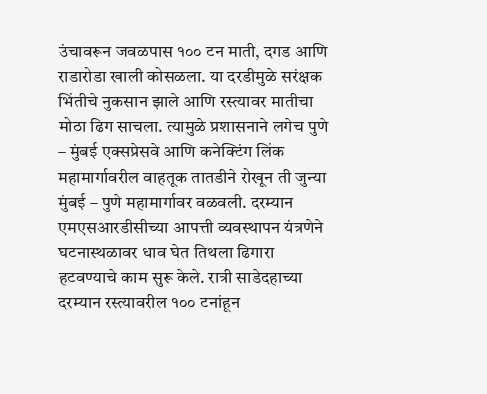उंचावरून जवळपास १०० टन माती, दगड आणि राडारोडा खाली कोसळला. या दरडीमुळे सरंक्षक भिंतीचे नुकसान झाले आणि रस्त्यावर मातीचा मोठा ढिग साचला. त्यामुळे प्रशासनाने लगेच पुणे – मुंबई एक्सप्रेसवे आणि कनेक्टिंग लिंक महामार्गावरील वाहतूक तातडीने रोखून ती जुन्या मुंबई – पुणे महामार्गावर वळवली. दरम्यान एमएसआरडीसीच्या आपत्ती व्यवस्थापन यंत्रणेने घटनास्थळावर धाव घेत तिथला ढिगारा हटवण्याचे काम सुरू केले. रात्री साडेदहाच्या दरम्यान रस्त्यावरील १०० टनांहून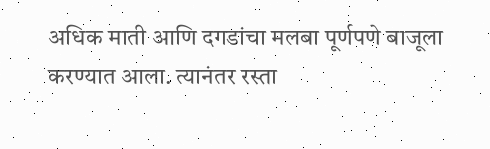अधिक माती आणि दगडांचा मलबा पूर्णपणे बाजूला करण्यात आला. त्यानंतर रस्ता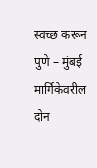स्वच्छ करून पुणे – मुंबई मार्गिकेवरील दोन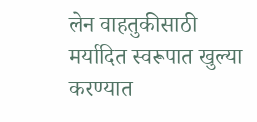लेन वाहतुकीसाठी मर्यादित स्वरूपात खुल्या करण्यात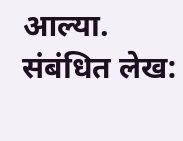आल्या.
संबंधित लेख: